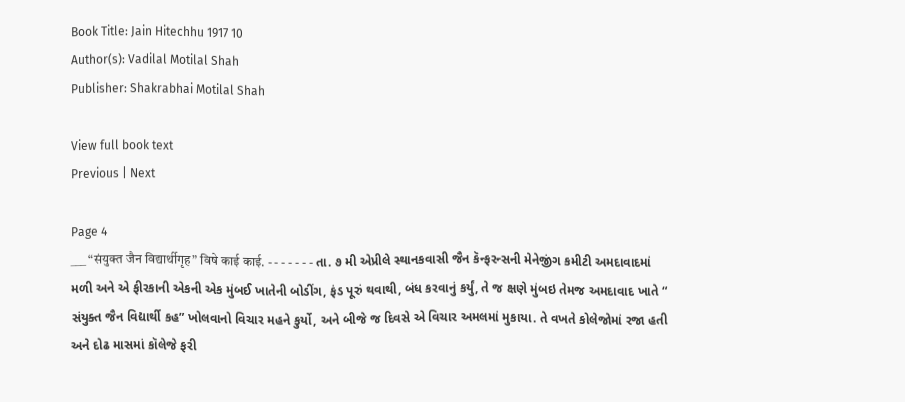Book Title: Jain Hitechhu 1917 10
Author(s): Vadilal Motilal Shah
Publisher: Shakrabhai Motilal Shah

View full book text
Previous | Next

Page 4
___ “संयुक्त जैन विद्यार्थीगृह” विषे काई काई. - - - - - - - તા. ૭ મી એપ્રીલે સ્થાનકવાસી જૈન કૅન્ફરન્સની મેનેજીંગ કમીટી અમદાવાદમાં મળી અને એ ફીરકાની એકની એક મુંબઈ ખાતેની બોડીંગ, ફંડ પૂરું થવાથી, બંધ કરવાનું કર્યું, તે જ ક્ષણે મુંબઇ તેમજ અમદાવાદ ખાતે “ સંયુક્ત જૈન વિદ્યાર્થી કહ” ખોલવાનો વિચાર મહને કુર્યો, અને બીજે જ દિવસે એ વિચાર અમલમાં મુકાયા. તે વખતે કોલેજોમાં રજા હતી અને દોઢ માસમાં કૉલેજે ફરી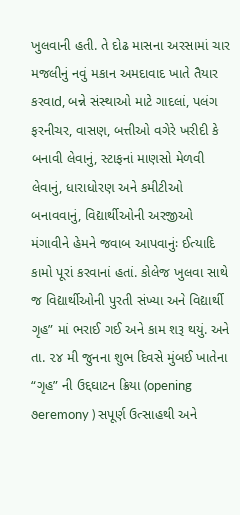ખુલવાની હતી. તે દોઢ માસના અરસામાં ચાર મજલીનું નવું મકાન અમદાવાદ ખાતે તૈયાર કરવાd, બન્ને સંસ્થાઓ માટે ગાદલાં, પલંગ ફરનીચર, વાસણ, બત્તીઓ વગેરે ખરીદી કે બનાવી લેવાનું, સ્ટાફનાં માણસો મેળવી લેવાનું, ધારાધોરણ અને કમીટીઓ બનાવવાનું, વિદ્યાર્થીઓની અરજીઓ મંગાવીને હેમને જવાબ આપવાનુંઃ ઈત્યાદિ કામો પૂરાં કરવાનાં હતાં. કોલેજ ખુલવા સાથે જ વિદ્યાર્થીઓની પુરતી સંખ્યા અને વિદ્યાર્થી ગૃહ” માં ભરાઈ ગઈ અને કામ શરૂ થયું. અને તા. ૨૪ મી જુનના શુભ દિવસે મુંબઈ ખાતેના “ગૃહ” ની ઉદ્દઘાટન ક્રિયા (opening ૭eremony ) સપૂર્ણ ઉત્સાહથી અને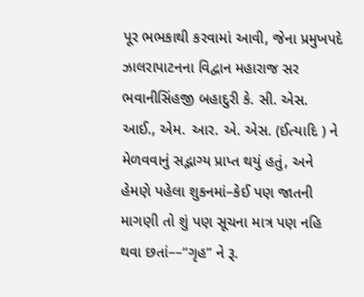પૂર ભભકાથી કરવામાં આવી, જેના પ્રમુખપદે ઝાલરાપાટનના વિદ્વાન મહારાજ સર ભવાનીસિંહજી બહાદુરી કે. સી. એસ. આઈ., એમ. આર. એ. એસ. (ઈત્યાદિ ) ને મેળવવાનું સદ્ભાગ્ય પ્રાપ્ત થયું હતું, અને હેમણે પહેલા શુકનમાં–કેઈ પણ જાતની માગણી તો શું પણ સૂચના માત્ર પણ નહિ થવા છતાં––“ગૃહ” ને રૂ.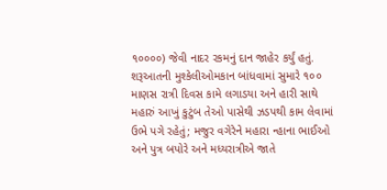૧૦૦૦૦) જેવી નાદર રકમનું દાન જાહેર કર્યું હતું. શરૂઆતની મુશ્કેલીઓમકાન બાંધવામાં સુમારે ૧૦૦ માણસ રાત્રી દિવસ કામે લગાડયા અને હારી સાથે મહારું આખું કુટુંબ તેઓ પાસેથી ઝડપથી કામ લેવામાં ઉભે પગે રહેતું; મજુર વગેરેને મહારા ન્હાના ભાઈઓ અને પુત્ર બપોરે અને મધ્યરાત્રીએ જાતે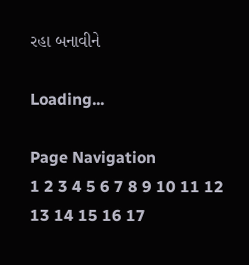રહા બનાવીને

Loading...

Page Navigation
1 2 3 4 5 6 7 8 9 10 11 12 13 14 15 16 17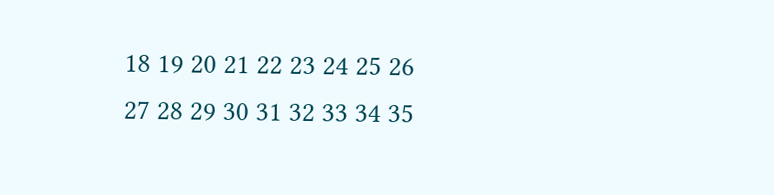18 19 20 21 22 23 24 25 26 27 28 29 30 31 32 33 34 35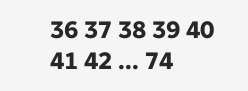36 37 38 39 40 41 42 ... 74